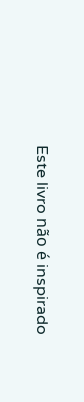Este livro não é inspirado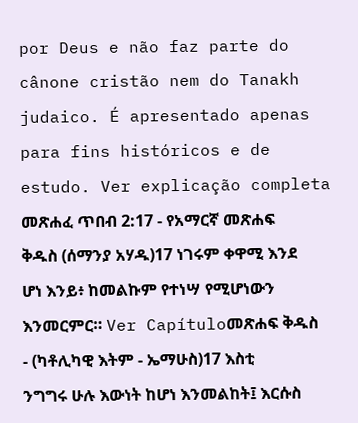por Deus e não faz parte do cânone cristão nem do Tanakh judaico. É apresentado apenas para fins históricos e de estudo. Ver explicação completa መጽሐፈ ጥበብ 2:17 - የአማርኛ መጽሐፍ ቅዱስ (ሰማንያ አሃዱ)17 ነገሩም ቀዋሚ እንደ ሆነ እንይ፥ ከመልኩም የተነሣ የሚሆነውን እንመርምር። Ver Capítuloመጽሐፍ ቅዱስ - (ካቶሊካዊ እትም - ኤማሁስ)17 እስቲ ንግግሩ ሁሉ እውነት ከሆነ እንመልከት፤ እርሱስ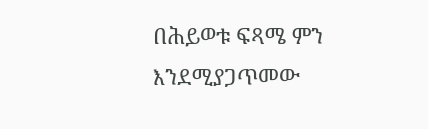በሕይወቱ ፍጻሜ ምን እንደሚያጋጥመው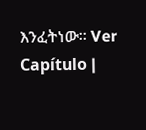እንፈትነው። Ver Capítulo |